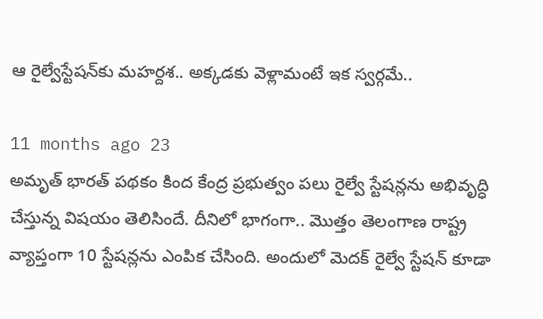ఆ రైల్వేస్టేషన్‌కు మహర్దశ.. అక్కడకు వెళ్లామంటే ఇక స్వర్గమే..

11 months ago 23
అమృత్‌ భారత్‌ పథకం కింద కేంద్ర ప్రభుత్వం పలు రైల్వే స్టేషన్లను అభివృద్ధి చేస్తున్న విషయం తెలిసిందే. దీనిలో భాగంగా.. మొత్తం తెలంగాణ రాష్ట్ర వ్యాప్తంగా 10 స్టేషన్లను ఎంపిక చేసింది. అందులో మెదక్ రైల్వే స్టేషన్ కూడా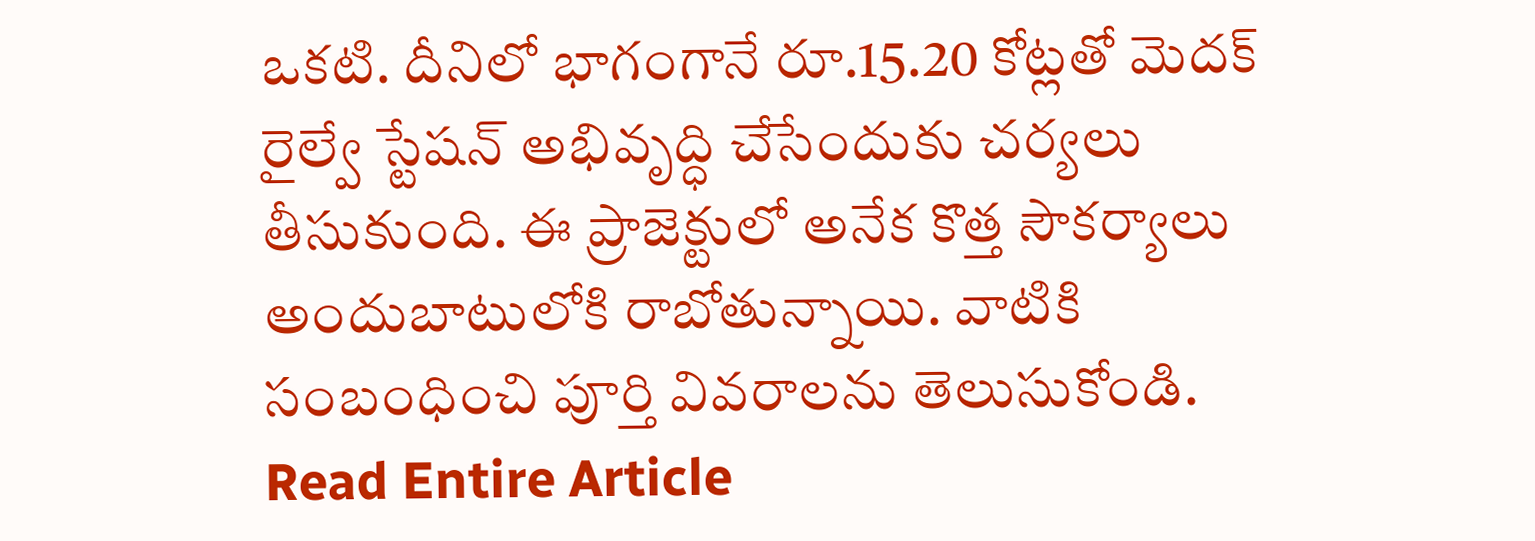ఒకటి. దీనిలో భాగంగానే రూ.15.20 కోట్లతో మెదక్ రైల్వే స్టేషన్‌ అభివృద్ధి చేసేందుకు చర్యలు తీసుకుంది. ఈ ప్రాజెక్టులో అనేక కొత్త సౌకర్యాలు అందుబాటులోకి రాబోతున్నాయి. వాటికి సంబంధించి పూర్తి వివరాలను తెలుసుకోండి.
Read Entire Article